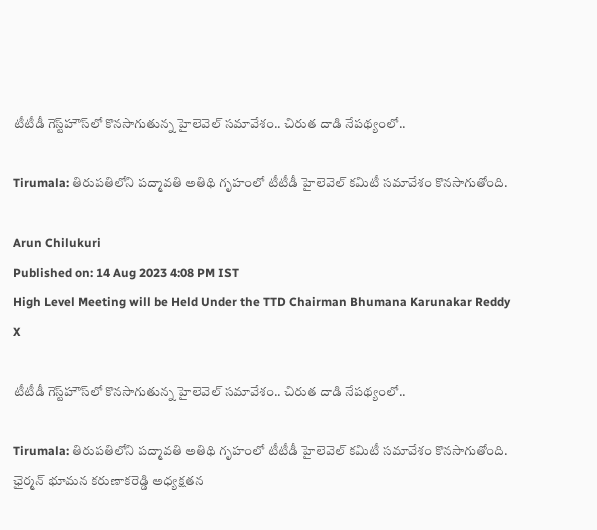టీటీడీ గెస్ట్‌హౌస్‌లో కొనసాగుతున్న హైలెవెల్ సమావేశం.. చిరుత దాడి నేపథ్యంలో..

Tirumala: తిరుపతిలోని పద్మావతి అతిథి గృహంలో టీటీడీ హైలెవెల్ కమిటీ సమావేశం కొనసాగుతోంది.

Arun Chilukuri
Published on: 14 Aug 2023 4:08 PM IST
High Level Meeting will be Held Under the TTD Chairman Bhumana Karunakar Reddy
X

టీటీడీ గెస్ట్‌హౌస్‌లో కొనసాగుతున్న హైలెవెల్ సమావేశం.. చిరుత దాడి నేపథ్యంలో..

Tirumala: తిరుపతిలోని పద్మావతి అతిథి గృహంలో టీటీడీ హైలెవెల్ కమిటీ సమావేశం కొనసాగుతోంది. ఛైర్మన్ భూమన కరుణాకరెడ్డి అధ్యక్షతన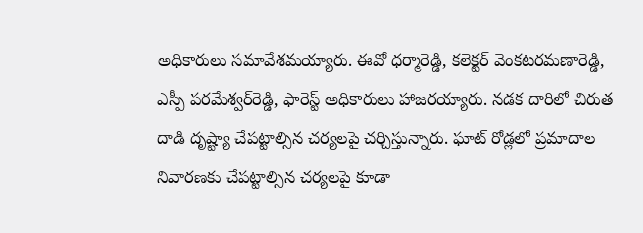అధికారులు సమావేశమయ్యారు. ఈవో ధర్మారెడ్డి, కలెక్టర్ వెంకటరమణారెడ్డి, ఎస్పీ పరమేశ్వర్‌రెడ్డి, ఫారెస్ట్ అధికారులు హాజరయ్యారు. నడక దారిలో చిరుత దాడి దృష్ట్యా చేపట్టాల్సిన చర్యలపై చర్చిస్తున్నారు. ఘాట్ రోడ్లలో ప్రమాదాల నివారణకు చేపట్టాల్సిన చర్యలపై కూడా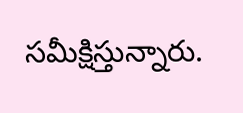సమీక్షిస్తున్నారు.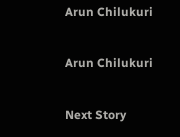Arun Chilukuri

Arun Chilukuri

Next Story